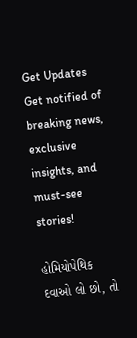Get Updates
Get notified of breaking news, exclusive insights, and must-see stories!

હોમિયોપેથિક દવાઓ લો છો, તો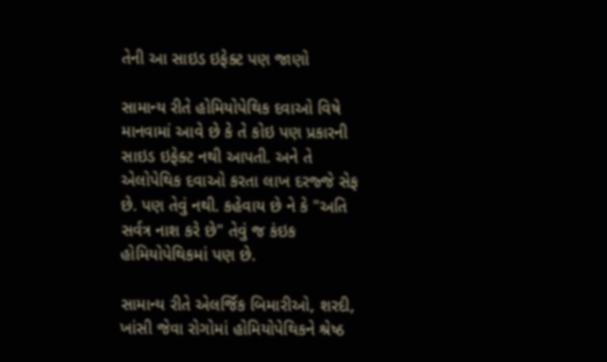તેની આ સાઇડ ઇફેક્ટ પણ જાણો

સામાન્ય રીતે હોમિયોપેથિક દવાઓ વિષે માનવામાં આવે છે કે તે કોઇ પણ પ્રકારની સાઇડ ઇફેક્ટ નથી આપતી. અને તે એલોપેથિક દવાઓ કરતા લાખ દરજ્જે સેફ છે. પણ તેવું નથી. કહેવાય છે ને કે "અતિ સર્વત્ર નાશ કરે છે" તેવું જ કંઇક હોમિયોપેથિકમાં પણ છે.

સામાન્ય રીતે એલર્જિક બિમારીઓ, શરદી, ખાંસી જેવા રોગોમાં હોમિયોપેથિકને શ્રેષ્ઠ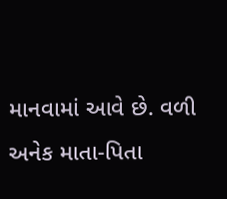માનવામાં આવે છે. વળી અનેક માતા-પિતા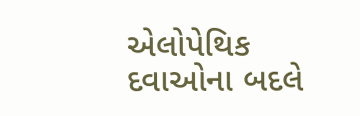એલોપેથિક દવાઓના બદલે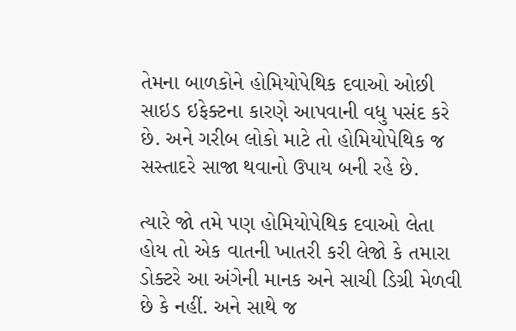તેમના બાળકોને હોમિયોપેથિક દવાઓ ઓછી સાઇડ ઇફેક્ટના કારણે આપવાની વધુ પસંદ કરે છે. અને ગરીબ લોકો માટે તો હોમિયોપેથિક જ સસ્તાદરે સાજા થવાનો ઉપાય બની રહે છે.

ત્યારે જો તમે પણ હોમિયોપેથિક દવાઓ લેતા હોય તો એક વાતની ખાતરી કરી લેજો કે તમારા ડોક્ટરે આ અંગેની માનક અને સાચી ડિગ્રી મેળવી છે કે નહીં. અને સાથે જ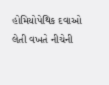હોમિયોપેથિક દવાઓ લેતી વખતે નીચેની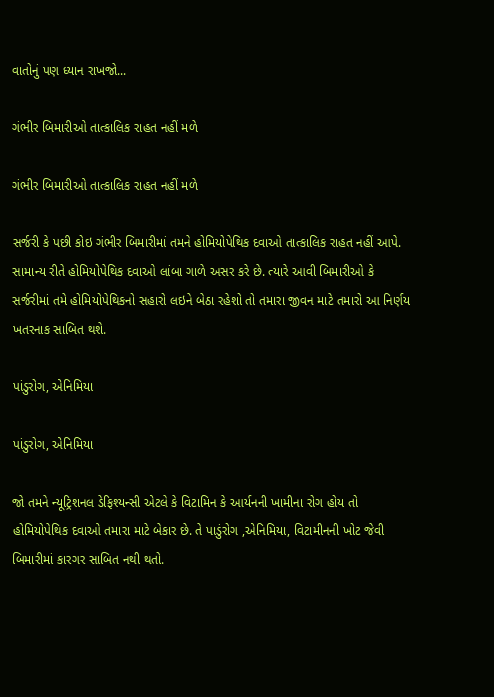વાતોનું પણ ધ્યાન રાખજો...

ગંભીર બિમારીઓ તાત્કાલિક રાહત નહીં મળે

ગંભીર બિમારીઓ તાત્કાલિક રાહત નહીં મળે

સર્જરી કે પછી કોઇ ગંભીર બિમારીમાં તમને હોમિયોપેથિક દવાઓ તાત્કાલિક રાહત નહીં આપે. સામાન્ય રીતે હોમિયોપેથિક દવાઓ લાંબા ગાળે અસર કરે છે. ત્યારે આવી બિમારીઓ કે સર્જરીમાં તમે હોમિયોપેથિકનો સહારો લઇને બેઠા રહેશો તો તમારા જીવન માટે તમારો આ નિર્ણય ખતરનાક સાબિત થશે.

પાંડુરોગ, એનિમિયા

પાંડુરોગ, એનિમિયા

જો તમને ન્યૂટ્રિશનલ ડેફિશ્યન્સી એટલે કે વિટામિન કે આર્યનની ખામીના રોગ હોય તો હોમિયોપેથિક દવાઓ તમારા માટે બેકાર છે. તે પાડુંરોગ ,એનિમિયા, વિટામીનની ખોટ જેવી બિમારીમાં કારગર સાબિત નથી થતો.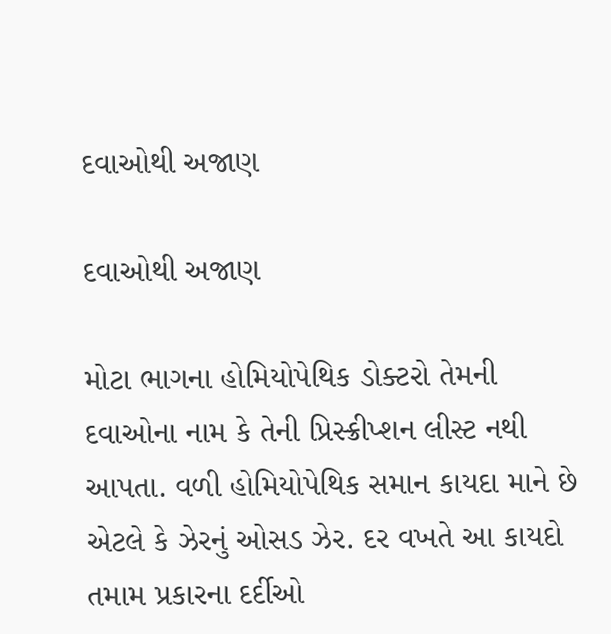દવાઓથી અજાણ

દવાઓથી અજાણ

મોટા ભાગના હોમિયોપેથિક ડોક્ટરો તેમની દવાઓના નામ કે તેની પ્રિસ્ક્રીપ્શન લીસ્ટ નથી આપતા. વળી હોમિયોપેથિક સમાન કાયદા માને છે એટલે કે ઝેરનું ઓસડ ઝેર. દર વખતે આ કાયદો તમામ પ્રકારના દર્દીઓ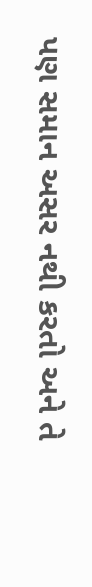પણ સમાન અસર નથી કરતો અને તે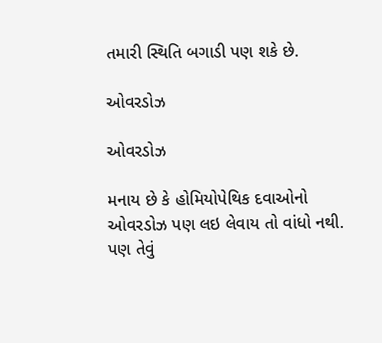તમારી સ્થિતિ બગાડી પણ શકે છે.

ઓવરડોઝ

ઓવરડોઝ

મનાય છે કે હોમિયોપેથિક દવાઓનો ઓવરડોઝ પણ લઇ લેવાય તો વાંધો નથી. પણ તેવું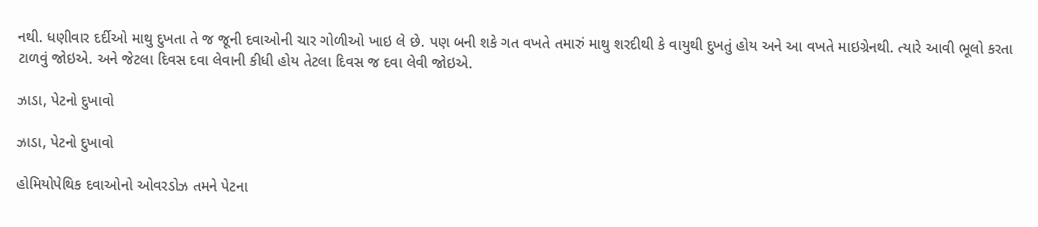નથી. ધણીવાર દર્દીઓ માથુ દુખતા તે જ જૂની દવાઓની ચાર ગોળીઓ ખાઇ લે છે. પણ બની શકે ગત વખતે તમારું માથુ શરદીથી કે વાયુથી દુખતું હોય અને આ વખતે માઇગ્રેનથી. ત્યારે આવી ભૂલો કરતા ટાળવું જોઇએ. અને જેટલા દિવસ દવા લેવાની કીધી હોય તેટલા દિવસ જ દવા લેવી જોઇએ.

ઝાડા, પેટનો દુખાવો

ઝાડા, પેટનો દુખાવો

હોમિયોપેથિક દવાઓનો ઓવરડોઝ તમને પેટના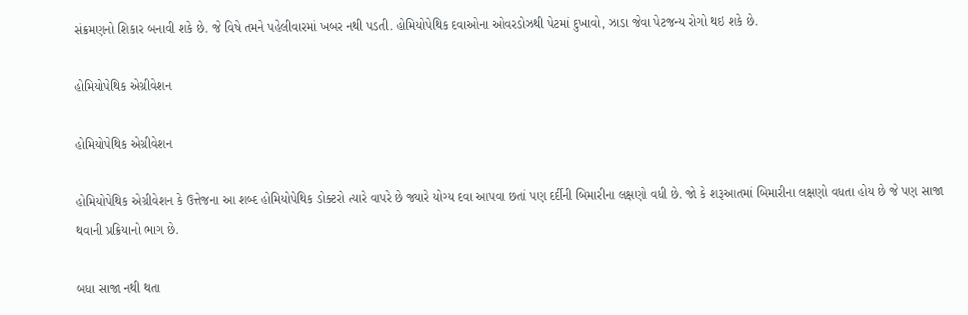સંક્રમણનો શિકાર બનાવી શકે છે. જે વિષે તમને પહેલીવારમાં ખબર નથી પડતી. હોમિયોપેથિક દવાઓના ઓવરડોઝથી પેટમાં દુખાવો, ઝાડા જેવા પેટજન્ય રોગો થઇ શકે છે.

હોમિયોપેથિક એગ્રીવેશન

હોમિયોપેથિક એગ્રીવેશન

હોમિયોપેથિક એગ્રીવેશન કે ઉત્તેજના આ શબ્દ હોમિયોપેથિક ડોક્ટરો ત્યારે વાપરે છે જ્યારે યોગ્ય દવા આપવા છતાં પણ દર્દીની બિમારીના લક્ષણો વધી છે. જો કે શરૂઆતમાં બિમારીના લક્ષણો વધતા હોય છે જે પણ સાજા થવાની પ્રક્રિયાનો ભાગ છે.

બધા સાજા નથી થતા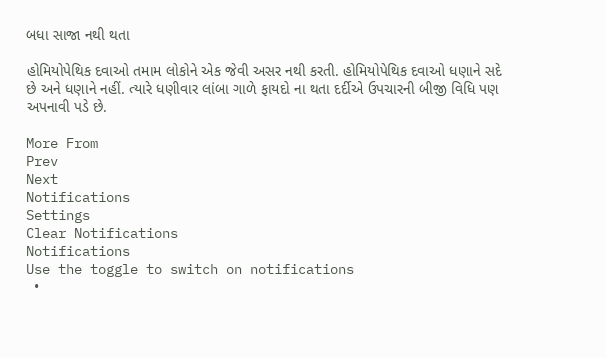બધા સાજા નથી થતા

હોમિયોપેથિક દવાઓ તમામ લોકોને એક જેવી અસર નથી કરતી. હોમિયોપેથિક દવાઓ ધણાને સદે છે અને ધણાને નહીં. ત્યારે ધણીવાર લાંબા ગાળે ફાયદો ના થતા દર્દીએ ઉપચારની બીજી વિધિ પણ અપનાવી પડે છે.

More From
Prev
Next
Notifications
Settings
Clear Notifications
Notifications
Use the toggle to switch on notifications
  •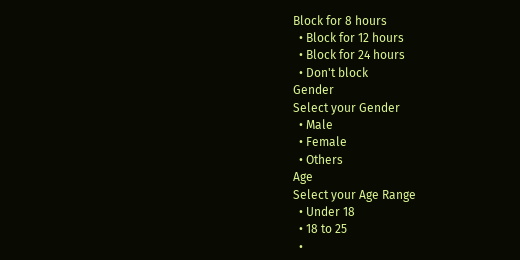Block for 8 hours
  • Block for 12 hours
  • Block for 24 hours
  • Don't block
Gender
Select your Gender
  • Male
  • Female
  • Others
Age
Select your Age Range
  • Under 18
  • 18 to 25
  •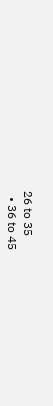26 to 35
  • 36 to 45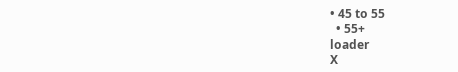• 45 to 55
  • 55+
loader
X